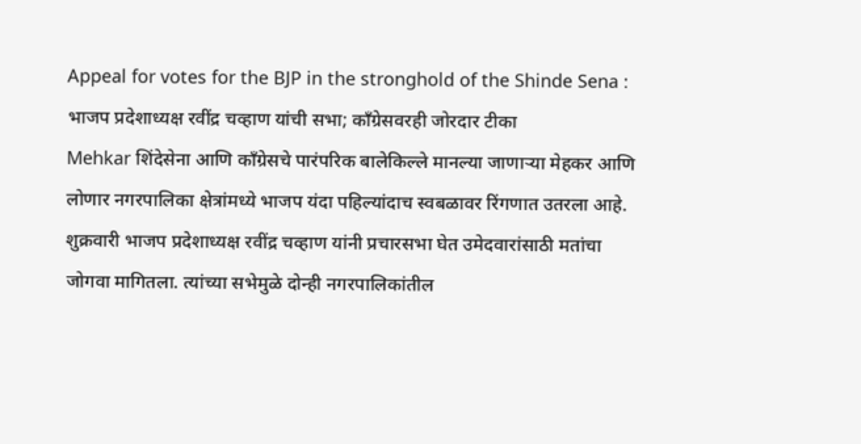Appeal for votes for the BJP in the stronghold of the Shinde Sena : भाजप प्रदेशाध्यक्ष रवींद्र चव्हाण यांची सभा; काँग्रेसवरही जोरदार टीका
Mehkar शिंदेसेना आणि काँग्रेसचे पारंपरिक बालेकिल्ले मानल्या जाणाऱ्या मेहकर आणि लोणार नगरपालिका क्षेत्रांमध्ये भाजप यंदा पहिल्यांदाच स्वबळावर रिंगणात उतरला आहे. शुक्रवारी भाजप प्रदेशाध्यक्ष रवींद्र चव्हाण यांनी प्रचारसभा घेत उमेदवारांसाठी मतांचा जोगवा मागितला. त्यांच्या सभेमुळे दोन्ही नगरपालिकांतील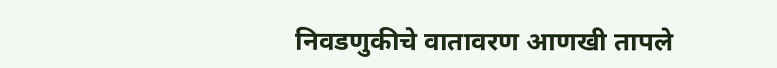निवडणुकीचे वातावरण आणखी तापले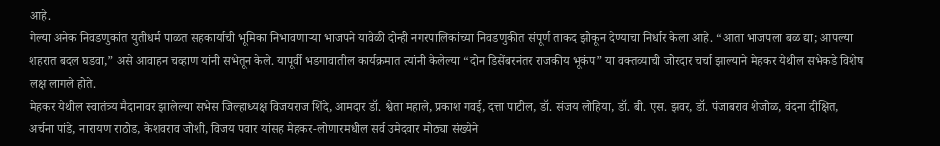आहे.
गेल्या अनेक निवडणुकांत युतीधर्म पाळत सहकार्याची भूमिका निभावणाऱ्या भाजपने यावेळी दोन्ही नगरपालिकांच्या निवडणुकीत संपूर्ण ताकद झोकून देण्याचा निर्धार केला आहे. “आता भाजपला बळ द्या; आपल्या शहरात बदल घडवा,” असे आवाहन चव्हाण यांनी सभेतून केले. यापूर्वी भडगावातील कार्यक्रमात त्यांनी केलेल्या “दोन डिसेंबरनंतर राजकीय भूकंप” या वक्तव्याची जोरदार चर्चा झाल्याने मेहकर येथील सभेकडे विशेष लक्ष लागले होते.
मेहकर येथील स्वातंत्र्य मैदानावर झालेल्या सभेस जिल्हाध्यक्ष विजयराज शिंदे, आमदार डॉ. श्वेता महाले, प्रकाश गवई, दत्ता पाटील, डॉ. संजय लोहिया, डॉ. बी. एस. झवर, डॉ. पंजाबराव शेजोळ, वंदना दीक्षित, अर्चना पांडे, नारायण राठोड, केशवराव जोशी, विजय पवार यांसह मेहकर-लोणारमधील सर्व उमेदवार मोठ्या संख्येने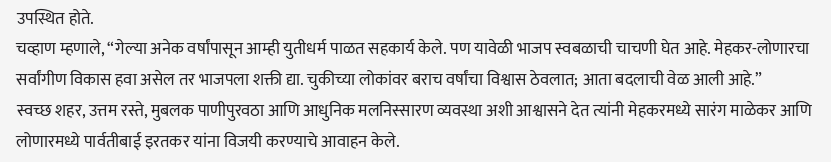उपस्थित होते.
चव्हाण म्हणाले, “गेल्या अनेक वर्षांपासून आम्ही युतीधर्म पाळत सहकार्य केले. पण यावेळी भाजप स्वबळाची चाचणी घेत आहे. मेहकर-लोणारचा सर्वांगीण विकास हवा असेल तर भाजपला शक्ती द्या. चुकीच्या लोकांवर बराच वर्षांचा विश्वास ठेवलात; आता बदलाची वेळ आली आहे.”
स्वच्छ शहर, उत्तम रस्ते, मुबलक पाणीपुरवठा आणि आधुनिक मलनिस्सारण व्यवस्था अशी आश्वासने देत त्यांनी मेहकरमध्ये सारंग माळेकर आणि लोणारमध्ये पार्वतीबाई इरतकर यांना विजयी करण्याचे आवाहन केले.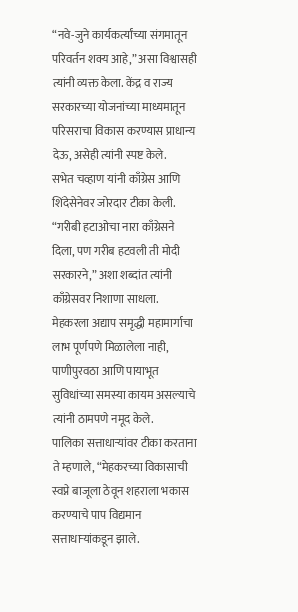“नवे-जुने कार्यकर्त्यांच्या संगमातून परिवर्तन शक्य आहे,” असा विश्वासही त्यांनी व्यक्त केला. केंद्र व राज्य सरकारच्या योजनांच्या माध्यमातून परिसराचा विकास करण्यास प्राधान्य देऊ, असेही त्यांनी स्पष्ट केले.
सभेत चव्हाण यांनी काँग्रेस आणि शिंदेसेनेवर जोरदार टीका केली. “गरीबी हटाओचा नारा काँग्रेसने दिला, पण गरीब हटवली ती मोदी सरकारने,” अशा शब्दांत त्यांनी काँग्रेसवर निशाणा साधला. मेहकरला अद्याप समृद्धी महामार्गाचा लाभ पूर्णपणे मिळालेला नाही, पाणीपुरवठा आणि पायाभूत सुविधांच्या समस्या कायम असल्याचे त्यांनी ठामपणे नमूद केले.
पालिका सत्ताधाऱ्यांवर टीका करताना ते म्हणाले, “मेहकरच्या विकासाची स्वप्ने बाजूला ठेवून शहराला भकास करण्याचे पाप विद्यमान सत्ताधाऱ्यांकडून झाले.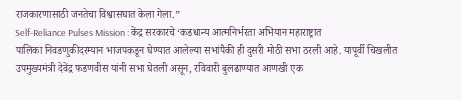राजकारणासाठी जनतेचा विश्वासघात केला गेला.”
Self-Reliance Pulses Mission : केंद्र सरकारचे ‘कडधान्य आत्मनिर्भरता अभियान महाराष्ट्रात
पालिका निवडणुकीदरम्यान भाजपकडून घेण्यात आलेल्या सभांपैकी ही दुसरी मोठी सभा ठरली आहे. यापूर्वी चिखलीत उपमुख्यमंत्री देवेंद्र फडणवीस यांनी सभा घेतली असून, रविवारी बुलढाण्यात आणखी एक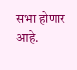सभा होणार आहे.